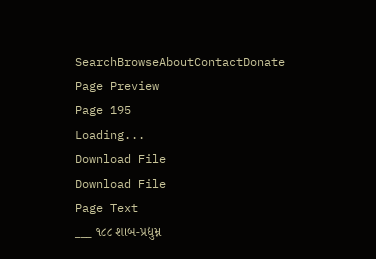SearchBrowseAboutContactDonate
Page Preview
Page 195
Loading...
Download File
Download File
Page Text
___ ૧૮૮ શાબ-પ્રદ્યુમ્ન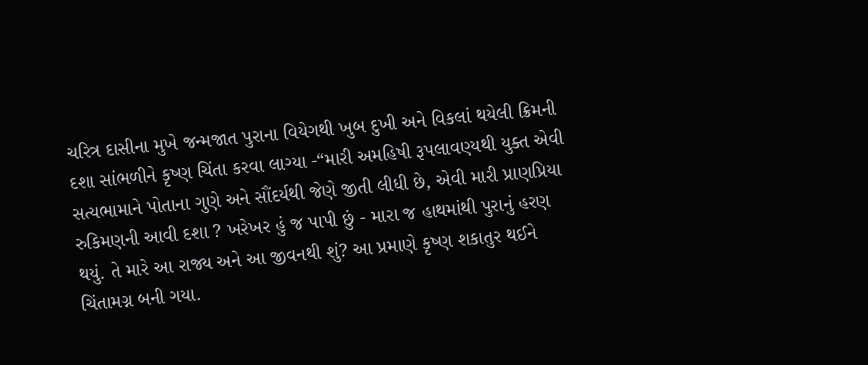ચરિત્ર દાસીના મુખે જન્મજાત પુરાના વિયેગથી ખુબ દુખી અને વિકલાં થયેલી ક્રિમની દશા સાંભળીને કૃષ્ણ ચિંતા કરવા લાગ્યા -“મારી અમહિષી રૂપલાવણ્યથી યુક્ત એવી સત્યભામાને પોતાના ગુણે અને સૌંદર્યથી જેણે જીતી લીધી છે, એવી મારી પ્રાણપ્રિયા રુકિમણની આવી દશા ? ખરેખર હું જ પાપી છું - મારા જ હાથમાંથી પુરાનું હરણ થયું. તે મારે આ રાજ્ય અને આ જીવનથી શું? આ પ્રમાણે કૃષ્ણ શકાતુર થઈને ચિંતામગ્ન બની ગયા.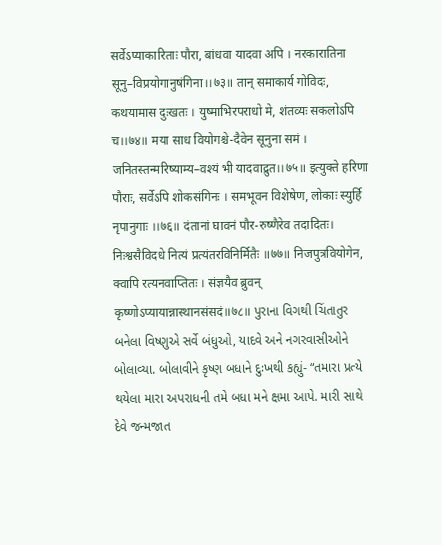सर्वेऽप्याकारिताः पौरा, बांधवा यादवा अपि । नरकारातिना सूनु–विप्रयोगानुषंगिना।।७३॥ तान् समाकार्य गोविदः, कथयामास दुःखतः । युष्माभिरपराधो मे, शंतव्यः सकलोऽपि च।।७४॥ मया साध वियोगश्चे-दैवेन सूनुना समं । जनितस्तन्मरिष्याम्य–वश्यं भी यादवाद्रुत।।७५॥ इत्युक्ते हरिणा पौराः, सर्वेऽपि शोकसंगिनः । समभूवन विशेषेण, लोकाः स्युर्हि नृपानुगाः ।।७६॥ दंतानां घावनं पौर-रुष्णैरेव तदादितः। निःश्वसैविदधे नित्यं प्रत्यंतरविनिर्मितैः ॥७७॥ निजपुत्रवियोगेन, क्वापि रत्यनवाप्तितः । संज्ञयैव ब्रुवन् कृष्णोऽप्यायान्नास्थानसंसदं॥७८॥ પુરાના વિગથી ચિંતાતુર બનેલા વિષ્ણુએ સર્વે બંધુઓ, યાદવે અને નગરવાસીઓને બોલાવ્યા. બોલાવીને કૃષ્ણ બધાને દુઃખથી કહ્યું- “તમારા પ્રત્યે થયેલા મારા અપરાધની તમે બધા મને ક્ષમા આપે. મારી સાથે દેવે જન્મજાત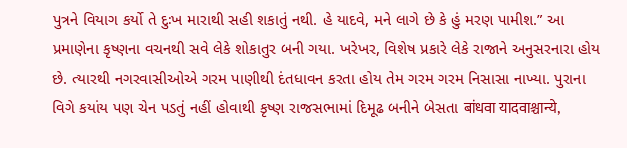પુત્રને વિયાગ કર્યો તે દુઃખ મારાથી સહી શકાતું નથી. હે યાદવે, મને લાગે છે કે હું મરણ પામીશ.” આ પ્રમાણેના કૃષ્ણના વચનથી સવે લેકે શોકાતુર બની ગયા. ખરેખર, વિશેષ પ્રકારે લેકે રાજાને અનુસરનારા હોય છે. ત્યારથી નગરવાસીઓએ ગરમ પાણીથી દંતધાવન કરતા હોય તેમ ગરમ ગરમ નિસાસા નાખ્યા. પુરાના વિગે કયાંય પણ ચેન પડતું નહીં હોવાથી કૃષ્ણ રાજસભામાં દિમૂઢ બનીને બેસતા बांधवा यादवाश्चान्ये,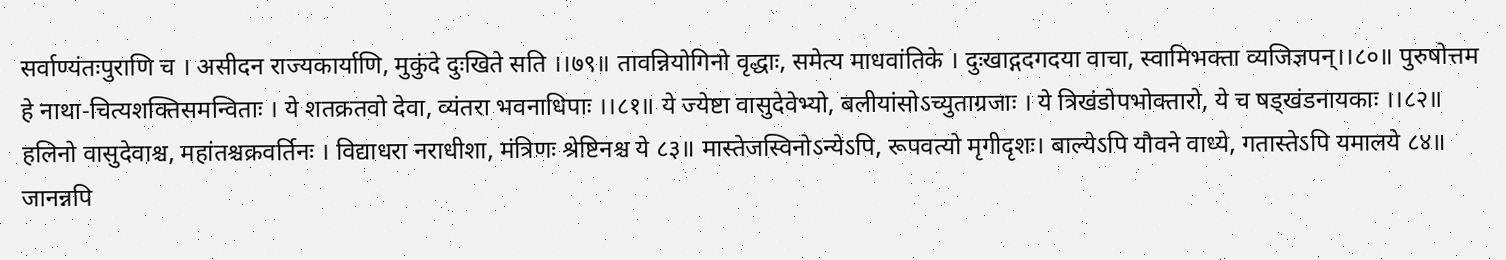सर्वाण्यंतःपुराणि च । असीदन राज्यकार्याणि, मुकुंदे दुःखिते सति ।।७९॥ तावन्नियोगिनो वृद्धाः, समेत्य माधवांतिके । दुःखाद्गदगदया वाचा, स्वामिभक्ता व्यजिज्ञपन्।।८०॥ पुरुषोत्तम हे नाथा-चित्यशक्तिसमन्विताः । ये शतक्रतवो देवा, व्यंतरा भवनाधिपाः ।।८१॥ ये ज्येष्टा वासुदेवेभ्यो, बलीयांसोऽच्युताग्रजाः । ये त्रिखंडोपभोक्तारो, ये च षड्खंडनायकाः ।।८२॥ हलिनो वासुदेवाश्च, महांतश्चक्रवर्तिनः । विद्याधरा नराधीशा, मंत्रिणः श्रेष्टिनश्च ये ८३॥ मास्तेजस्विनोऽन्येऽपि, रूपवत्यो मृगीदृशः। बाल्येऽपि यौवने वाध्ये, गतास्तेऽपि यमालये ८४॥ जानन्नपि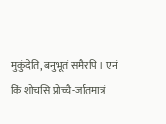मुकुंदेति, बनुभूतं समैरपि । एनं किं शोचसि प्रोच्चै-र्जातमात्रं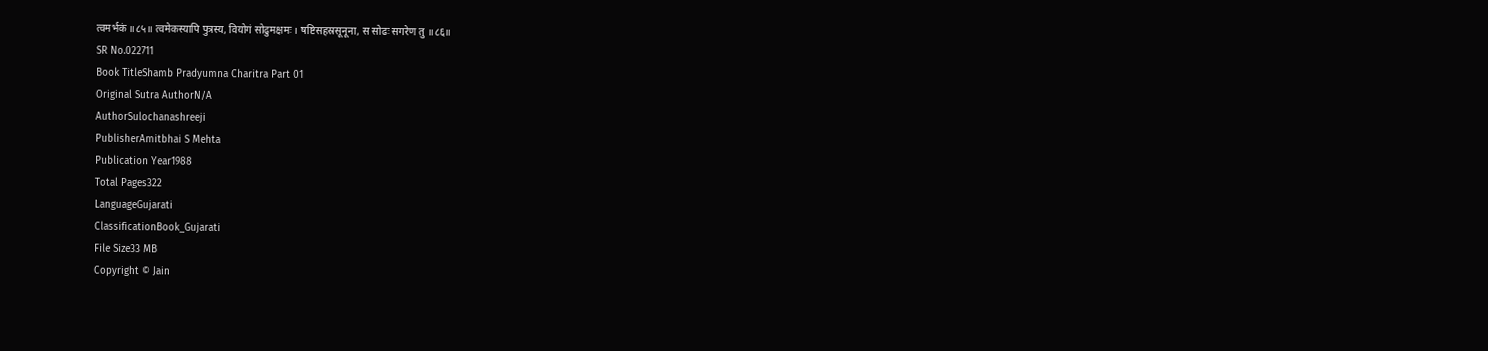त्वमर्भकं ॥८५॥ त्वमेकस्यापि पुत्रस्य, वियोगं सोढुमक्षमः । षष्टिसहस्रसूनूना, स सोढः सगरेण तु ॥८६॥
SR No.022711
Book TitleShamb Pradyumna Charitra Part 01
Original Sutra AuthorN/A
AuthorSulochanashreeji
PublisherAmitbhai S Mehta
Publication Year1988
Total Pages322
LanguageGujarati
ClassificationBook_Gujarati
File Size33 MB
Copyright © Jain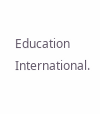Education International.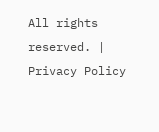All rights reserved. | Privacy Policy